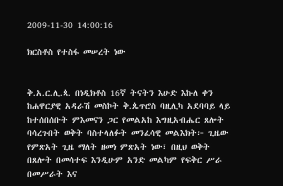2009-11-30 14:00:16

ክርስቶስ የተስፋ መሠረት ነው


ቅ.አ.ር.ሊ.ጳ. በነዲክቶስ 16ኛ ትናትን እሁድ እኩለ ቀን ከሐዋርያዊ አዳራሽ መስኮት ቅ.ጴጥሮስ ባዚሊካ አደባባይ ላይ ከተሰበሰቡት ምእመናን ጋር የመልአከ እግዚአብሔር ጸሎት ባሳረጉበት ወቅት ባስተላለፉት መንፈሳዊ መልእክት፦ ጊዜው የምጽአት ጊዜ ማለት ዘመነ ምጽአት ነው፣ በዚህ ወቅት በጸሎት በመሳተፍ እንዲሁም አንድ መልካም የፍቅር ሥራ በመሥራት እና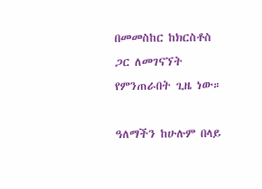በመመስከር ከክርስቶስ ጋር ለመገናኘት የምንጠራበት ጊዜ ነው።

ዓለማችን ከሁሉም በላይ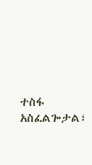ተስፋ አስፈልጐታል፣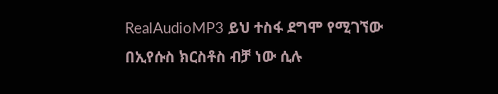RealAudioMP3 ይህ ተስፋ ደግሞ የሚገኘው በኢየሱስ ክርስቶስ ብቻ ነው ሲሉ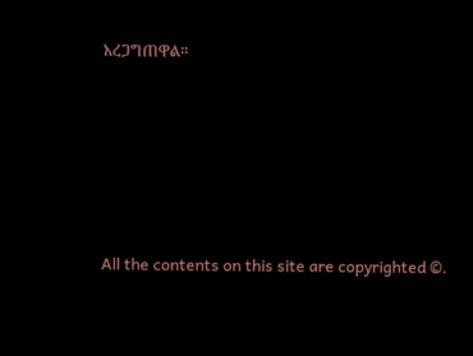አረጋግጠዋል።








All the contents on this site are copyrighted ©.